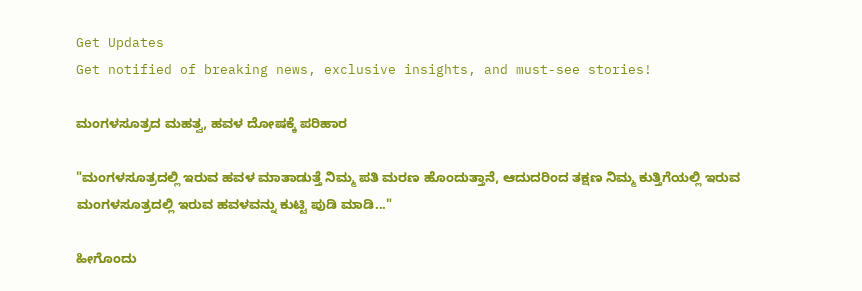Get Updates
Get notified of breaking news, exclusive insights, and must-see stories!

ಮಂಗಳಸೂತ್ರದ ಮಹತ್ವ, ಹವಳ ದೋಷಕ್ಕೆ ಪರಿಹಾರ

"ಮಂಗಳಸೂತ್ರದಲ್ಲಿ ಇರುವ ಹವಳ ಮಾತಾಡುತ್ತೆ ನಿಮ್ಮ ಪತಿ ಮರಣ ಹೊಂದುತ್ತಾನೆ, ಆದುದರಿಂದ ತಕ್ಷಣ ನಿಮ್ಮ ಕುತ್ತಿಗೆಯಲ್ಲಿ ಇರುವ ಮಂಗಳಸೂತ್ರದಲ್ಲಿ ಇರುವ ಹವಳವನ್ನು ಕುಟ್ಟಿ ಪುಡಿ ಮಾಡಿ..."

ಹೀಗೊಂದು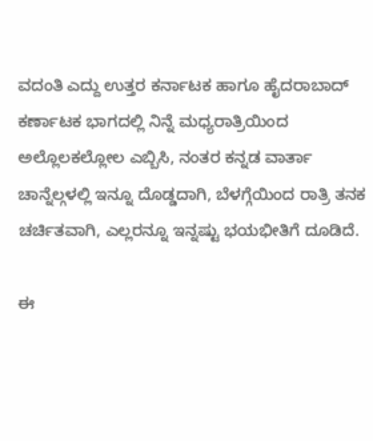ವದಂತಿ ಎದ್ದು ಉತ್ತರ ಕರ್ನಾಟಕ ಹಾಗೂ ಹೈದರಾಬಾದ್ ಕರ್ಣಾಟಕ ಭಾಗದಲ್ಲಿ ನಿನ್ನೆ ಮಧ್ಯರಾತ್ರಿಯಿಂದ ಅಲ್ಲೊಲಕಲ್ಲೋಲ ಎಬ್ಬಿಸಿ, ನಂತರ ಕನ್ನಡ ವಾರ್ತಾ ಚಾನ್ನೆಲ್ಗಳಲ್ಲಿ ಇನ್ನೂ ದೊಡ್ಡದಾಗಿ, ಬೆಳಗ್ಗೆಯಿಂದ ರಾತ್ರಿ ತನಕ ಚರ್ಚಿತವಾಗಿ, ಎಲ್ಲರನ್ನೂ ಇನ್ನಷ್ಟು ಭಯಭೀತಿಗೆ ದೂಡಿದೆ.

ಈ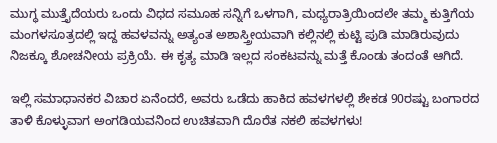ಮುಗ್ಧ ಮುತ್ತೈದೆಯರು ಒಂದು ವಿಧದ ಸಮೂಹ ಸನ್ನಿಗೆ ಒಳಗಾಗಿ, ಮಧ್ಯರಾತ್ರಿಯಿಂದಲೇ ತಮ್ಮ ಕುತ್ತಿಗೆಯ ಮಂಗಳಸೂತ್ರದಲ್ಲಿ ಇದ್ದ ಹವಳವನ್ನು ಅತ್ಯಂತ ಅಶಾಸ್ತ್ರೀಯವಾಗಿ ಕಲ್ಲಿನಲ್ಲಿ ಕುಟ್ಟಿ ಪುಡಿ ಮಾಡಿರುವುದು ನಿಜಕ್ಕೂ ಶೋಚನೀಯ ಪ್ರಕ್ರಿಯೆ. ಈ ಕೃತ್ಯ ಮಾಡಿ ಇಲ್ಲದ ಸಂಕಟವನ್ನು ಮತ್ತೆ ಕೊಂಡು ತಂದಂತೆ ಆಗಿದೆ.

ಇಲ್ಲಿ ಸಮಾಧಾನಕರ ವಿಚಾರ ಏನೆಂದರೆ, ಅವರು ಒಡೆದು ಹಾಕಿದ ಹವಳಗಳಲ್ಲಿ ಶೇಕಡ 90ರಷ್ಟು ಬಂಗಾರದ ತಾಳಿ ಕೊಳ್ಳುವಾಗ ಅಂಗಡಿಯವನಿಂದ ಉಚಿತವಾಗಿ ದೊರೆತ ನಕಲಿ ಹವಳಗಳು!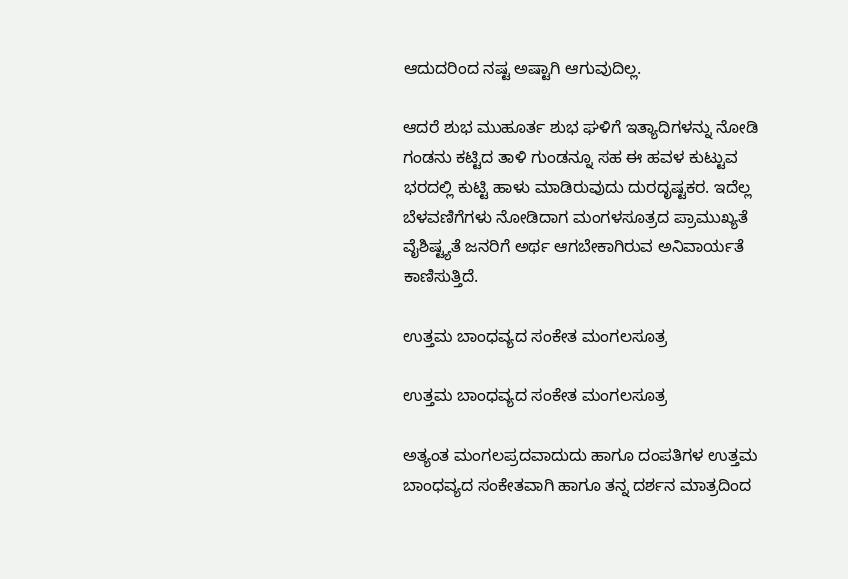ಆದುದರಿಂದ ನಷ್ಟ ಅಷ್ಟಾಗಿ ಆಗುವುದಿಲ್ಲ.

ಆದರೆ ಶುಭ ಮುಹೂರ್ತ ಶುಭ ಘಳಿಗೆ ಇತ್ಯಾದಿಗಳನ್ನು ನೋಡಿ ಗಂಡನು ಕಟ್ಟಿದ ತಾಳಿ ಗುಂಡನ್ನೂ ಸಹ ಈ ಹವಳ ಕುಟ್ಟುವ ಭರದಲ್ಲಿ ಕುಟ್ಟಿ ಹಾಳು ಮಾಡಿರುವುದು ದುರದೃಷ್ಟಕರ. ಇದೆಲ್ಲ ಬೆಳವಣಿಗೆಗಳು ನೋಡಿದಾಗ ಮಂಗಳಸೂತ್ರದ ಪ್ರಾಮುಖ್ಯತೆ ವೈಶಿಷ್ಟ್ಯತೆ ಜನರಿಗೆ ಅರ್ಥ ಆಗಬೇಕಾಗಿರುವ ಅನಿವಾರ್ಯತೆ ಕಾಣಿಸುತ್ತಿದೆ.

ಉತ್ತಮ ಬಾಂಧವ್ಯದ ಸಂಕೇತ ಮಂಗಲಸೂತ್ರ

ಉತ್ತಮ ಬಾಂಧವ್ಯದ ಸಂಕೇತ ಮಂಗಲಸೂತ್ರ

ಅತ್ಯಂತ ಮಂಗಲಪ್ರದವಾದುದು ಹಾಗೂ ದಂಪತಿಗಳ ಉತ್ತಮ ಬಾಂಧವ್ಯದ ಸಂಕೇತವಾಗಿ ಹಾಗೂ ತನ್ನ ದರ್ಶನ ಮಾತ್ರದಿಂದ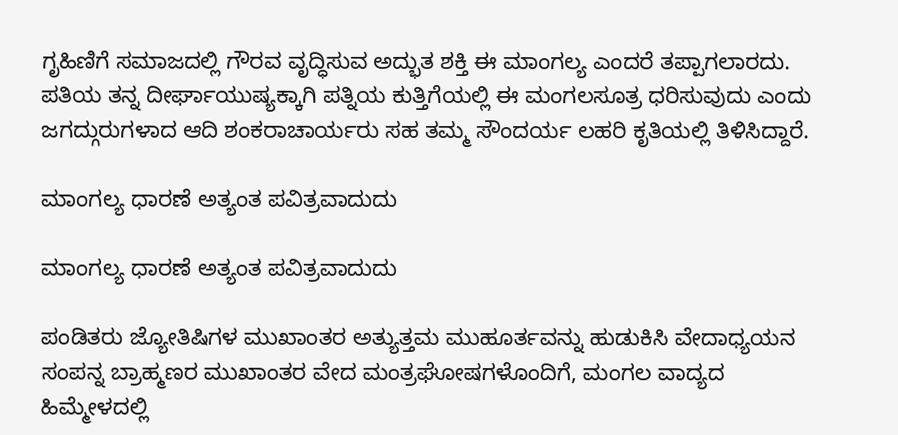ಗೃಹಿಣಿಗೆ ಸಮಾಜದಲ್ಲಿ ಗೌರವ ವೃದ್ಧಿಸುವ ಅದ್ಭುತ ಶಕ್ತಿ ಈ ಮಾಂಗಲ್ಯ ಎಂದರೆ ತಪ್ಪಾಗಲಾರದು. ಪತಿಯ ತನ್ನ ದೀರ್ಘಾಯುಷ್ಯಕ್ಕಾಗಿ ಪತ್ನಿಯ ಕುತ್ತಿಗೆಯಲ್ಲಿ ಈ ಮಂಗಲಸೂತ್ರ ಧರಿಸುವುದು ಎಂದು ಜಗದ್ಗುರುಗಳಾದ ಆದಿ ಶಂಕರಾಚಾರ್ಯರು ಸಹ ತಮ್ಮ ಸೌಂದರ್ಯ ಲಹರಿ ಕೃತಿಯಲ್ಲಿ ತಿಳಿಸಿದ್ದಾರೆ.

ಮಾಂಗಲ್ಯ ಧಾರಣೆ ಅತ್ಯಂತ ಪವಿತ್ರವಾದುದು

ಮಾಂಗಲ್ಯ ಧಾರಣೆ ಅತ್ಯಂತ ಪವಿತ್ರವಾದುದು

ಪಂಡಿತರು ಜ್ಯೋತಿಷಿಗಳ ಮುಖಾಂತರ ಅತ್ಯುತ್ತಮ ಮುಹೂರ್ತವನ್ನು ಹುಡುಕಿಸಿ ವೇದಾಧ್ಯಯನ ಸಂಪನ್ನ ಬ್ರಾಹ್ಮಣರ ಮುಖಾಂತರ ವೇದ ಮಂತ್ರಘೋಷಗಳೊಂದಿಗೆ, ಮಂಗಲ ವಾದ್ಯದ ಹಿಮ್ಮೇಳದಲ್ಲಿ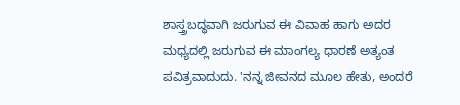ಶಾಸ್ತ್ರಬದ್ಧವಾಗಿ ಜರುಗುವ ಈ ವಿವಾಹ ಹಾಗು ಅದರ ಮಧ್ಯದಲ್ಲಿ ಜರುಗುವ ಈ ಮಾಂಗಲ್ಯ ಧಾರಣೆ ಅತ್ಯಂತ ಪವಿತ್ರವಾದುದು. 'ನನ್ನ ಜೀವನದ ಮೂಲ ಹೇತು, ಅಂದರೆ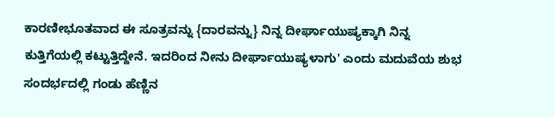ಕಾರಣೀಭೂತವಾದ ಈ ಸೂತ್ರವನ್ನು {ದಾರವನ್ನು} ನಿನ್ನ ದೀರ್ಘಾಯುಷ್ಯಕ್ಕಾಗಿ ನಿನ್ನ ಕುತ್ತಿಗೆಯಲ್ಲಿ ಕಟ್ಟುತ್ತಿದ್ದೇನೆ. ಇದರಿಂದ ನೀನು ದೀರ್ಘಾಯುಷ್ಯಳಾಗು' ಎಂದು ಮದುವೆಯ ಶುಭ ಸಂದರ್ಭದಲ್ಲಿ ಗಂಡು ಹೆಣ್ಣಿನ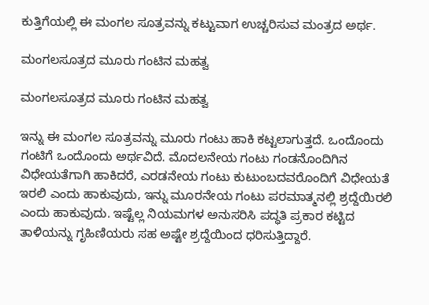ಕುತ್ತಿಗೆಯಲ್ಲಿ ಈ ಮಂಗಲ ಸೂತ್ರವನ್ನು ಕಟ್ಟುವಾಗ ಉಚ್ಚರಿಸುವ ಮಂತ್ರದ ಅರ್ಥ.

ಮಂಗಲಸೂತ್ರದ ಮೂರು ಗಂಟಿನ ಮಹತ್ವ

ಮಂಗಲಸೂತ್ರದ ಮೂರು ಗಂಟಿನ ಮಹತ್ವ

ಇನ್ನು ಈ ಮಂಗಲ ಸೂತ್ರವನ್ನು ಮೂರು ಗಂಟು ಹಾಕಿ ಕಟ್ಟಲಾಗುತ್ತದೆ. ಒಂದೊಂದು ಗಂಟಿಗೆ ಒಂದೊಂದು ಅರ್ಥವಿದೆ. ಮೊದಲನೇಯ ಗಂಟು ಗಂಡನೊಂದಿಗಿನ ವಿಧೇಯತೆಗಾಗಿ ಹಾಕಿದರೆ, ಎರಡನೇಯ ಗಂಟು ಕುಟುಂಬದವರೊಂದಿಗೆ ವಿಧೇಯತೆ ಇರಲಿ ಎಂದು ಹಾಕುವುದು, ಇನ್ನು ಮೂರನೇಯ ಗಂಟು ಪರಮಾತ್ಮನಲ್ಲಿ ಶ್ರದ್ದೆಯಿರಲಿ ಎಂದು ಹಾಕುವುದು. ಇಷ್ಟೆಲ್ಲ ನಿಯಮಗಳ ಅನುಸರಿಸಿ ಪದ್ಧತಿ ಪ್ರಕಾರ ಕಟ್ಟಿದ ತಾಳಿಯನ್ನು ಗೃಹಿಣಿಯರು ಸಹ ಅಷ್ಟೇ ಶ್ರದ್ದೆಯಿಂದ ಧರಿಸುತ್ತಿದ್ದಾರೆ.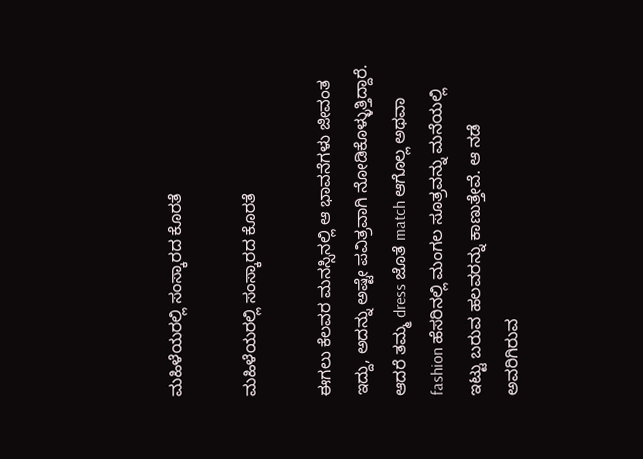ಮಹಿಳೆಯರಲ್ಲಿ ಸಂಸ್ಕಾರದ ಕೊರತೆ

ಮಹಿಳೆಯರಲ್ಲಿ ಸಂಸ್ಕಾರದ ಕೊರತೆ

ಈಗಲು ಕೆಲವರ ಮನಸ್ಸಿನಲ್ಲಿ ಆ ಭಾವನೆಗಳು ಜೀವಂತ ಇದ್ದು, ಅದನ್ನು ಅಷ್ಟೇ ಪವಿತ್ರವಾಗಿ ನೋಡಿಕೊಳ್ಳುತ್ತಿದ್ದಾರೆ. ಆದರೆ ತಮ್ಮ dress ಜೊತೆ match ಆಗೊಲ್ಲ ಅಥವಾ fashion ಹೆಸರಿನಲ್ಲಿ ಮಂಗಲ ಸೂತ್ರವನ್ನು ಮನೆಯಲ್ಲಿ ಇಟ್ಟು ಬರುವ ಹಲವರನ್ನು ಕಾಣುತ್ತೇವೆ. ಆ ನಡೆ ಅವರಿಗಿರುವ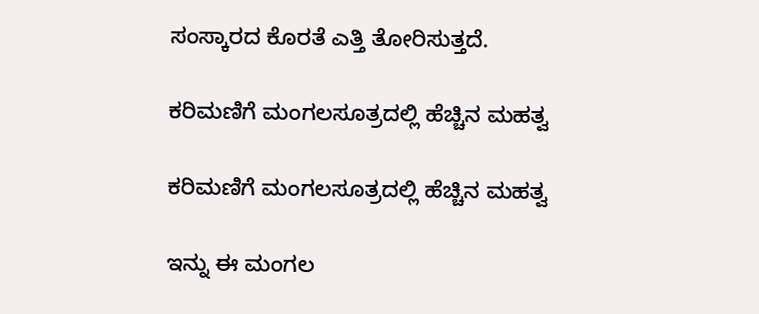ಸಂಸ್ಕಾರದ ಕೊರತೆ ಎತ್ತಿ ತೋರಿಸುತ್ತದೆ.

ಕರಿಮಣಿಗೆ ಮಂಗಲಸೂತ್ರದಲ್ಲಿ ಹೆಚ್ಚಿನ ಮಹತ್ವ

ಕರಿಮಣಿಗೆ ಮಂಗಲಸೂತ್ರದಲ್ಲಿ ಹೆಚ್ಚಿನ ಮಹತ್ವ

ಇನ್ನು ಈ ಮಂಗಲ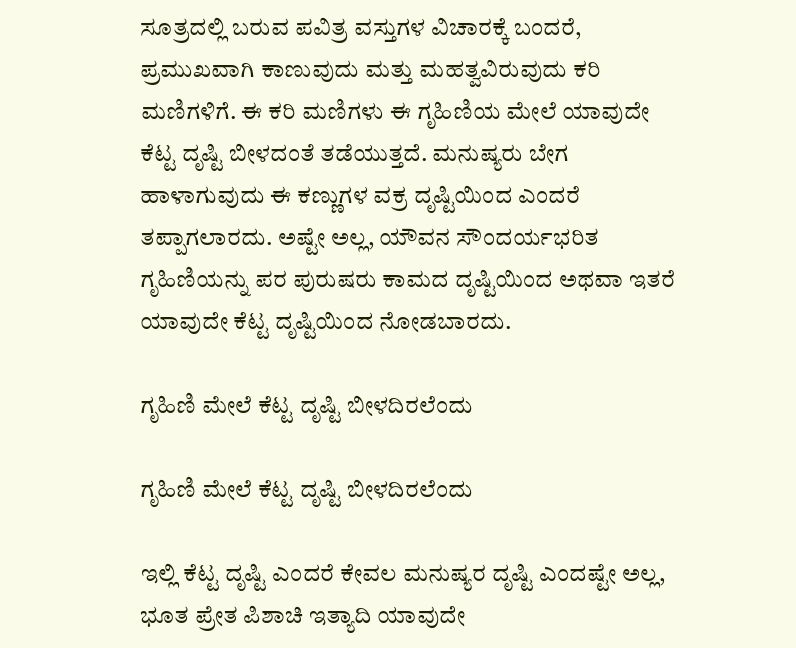ಸೂತ್ರದಲ್ಲಿ ಬರುವ ಪವಿತ್ರ ವಸ್ತುಗಳ ವಿಚಾರಕ್ಕೆ ಬಂದರೆ, ಪ್ರಮುಖವಾಗಿ ಕಾಣುವುದು ಮತ್ತು ಮಹತ್ವವಿರುವುದು ಕರಿ ಮಣಿಗಳಿಗೆ. ಈ ಕರಿ ಮಣಿಗಳು ಈ ಗೃಹಿಣಿಯ ಮೇಲೆ ಯಾವುದೇ ಕೆಟ್ಟ ದೃಷ್ಟಿ ಬೀಳದಂತೆ ತಡೆಯುತ್ತದೆ. ಮನುಷ್ಯರು ಬೇಗ ಹಾಳಾಗುವುದು ಈ ಕಣ್ಣುಗಳ ವಕ್ರ ದೃಷ್ಟಿಯಿಂದ ಎಂದರೆ ತಪ್ಪಾಗಲಾರದು. ಅಷ್ಟೇ ಅಲ್ಲ, ಯೌವನ ಸೌಂದರ್ಯಭರಿತ ಗೃಹಿಣಿಯನ್ನು ಪರ ಪುರುಷರು ಕಾಮದ ದೃಷ್ಟಿಯಿಂದ ಅಥವಾ ಇತರೆ ಯಾವುದೇ ಕೆಟ್ಟ ದೃಷ್ಟಿಯಿಂದ ನೋಡಬಾರದು.

ಗೃಹಿಣಿ ಮೇಲೆ ಕೆಟ್ಟ ದೃಷ್ಟಿ ಬೀಳದಿರಲೆಂದು

ಗೃಹಿಣಿ ಮೇಲೆ ಕೆಟ್ಟ ದೃಷ್ಟಿ ಬೀಳದಿರಲೆಂದು

ಇಲ್ಲಿ ಕೆಟ್ಟ ದೃಷ್ಟಿ ಎಂದರೆ ಕೇವಲ ಮನುಷ್ಯರ ದೃಷ್ಟಿ ಎಂದಷ್ಟೇ ಅಲ್ಲ, ಭೂತ ಪ್ರೇತ ಪಿಶಾಚಿ ಇತ್ಯಾದಿ ಯಾವುದೇ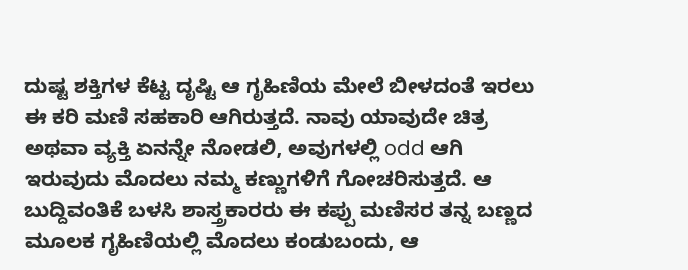ದುಷ್ಟ ಶಕ್ತಿಗಳ ಕೆಟ್ಟ ದೃಷ್ಟಿ ಆ ಗೃಹಿಣಿಯ ಮೇಲೆ ಬೀಳದಂತೆ ಇರಲು ಈ ಕರಿ ಮಣಿ ಸಹಕಾರಿ ಆಗಿರುತ್ತದೆ. ನಾವು ಯಾವುದೇ ಚಿತ್ರ ಅಥವಾ ವ್ಯಕ್ತಿ ಏನನ್ನೇ ನೋಡಲಿ, ಅವುಗಳಲ್ಲಿ odd ಆಗಿ ಇರುವುದು ಮೊದಲು ನಮ್ಮ ಕಣ್ಣುಗಳಿಗೆ ಗೋಚರಿಸುತ್ತದೆ. ಆ ಬುದ್ದಿವಂತಿಕೆ ಬಳಸಿ ಶಾಸ್ತ್ರಕಾರರು ಈ ಕಪ್ಪು ಮಣಿಸರ ತನ್ನ ಬಣ್ಣದ ಮೂಲಕ ಗೃಹಿಣಿಯಲ್ಲಿ ಮೊದಲು ಕಂಡುಬಂದು, ಆ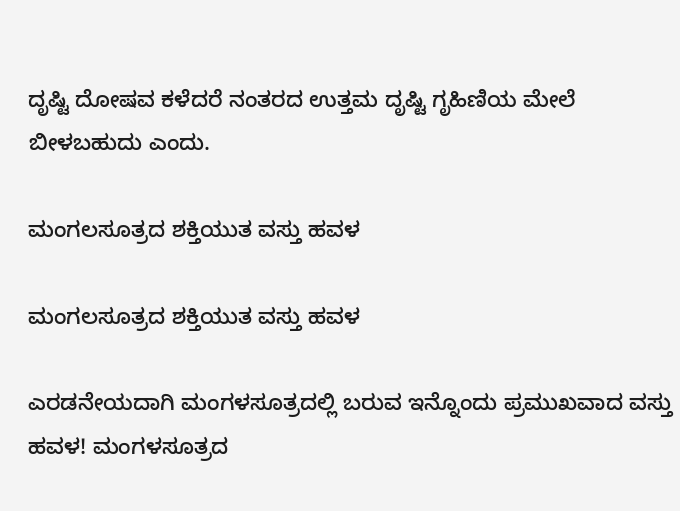ದೃಷ್ಟಿ ದೋಷವ ಕಳೆದರೆ ನಂತರದ ಉತ್ತಮ ದೃಷ್ಟಿ ಗೃಹಿಣಿಯ ಮೇಲೆ ಬೀಳಬಹುದು ಎಂದು.

ಮಂಗಲಸೂತ್ರದ ಶಕ್ತಿಯುತ ವಸ್ತು ಹವಳ

ಮಂಗಲಸೂತ್ರದ ಶಕ್ತಿಯುತ ವಸ್ತು ಹವಳ

ಎರಡನೇಯದಾಗಿ ಮಂಗಳಸೂತ್ರದಲ್ಲಿ ಬರುವ ಇನ್ನೊಂದು ಪ್ರಮುಖವಾದ ವಸ್ತು ಹವಳ! ಮಂಗಳಸೂತ್ರದ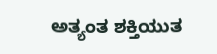ಅತ್ಯಂತ ಶಕ್ತಿಯುತ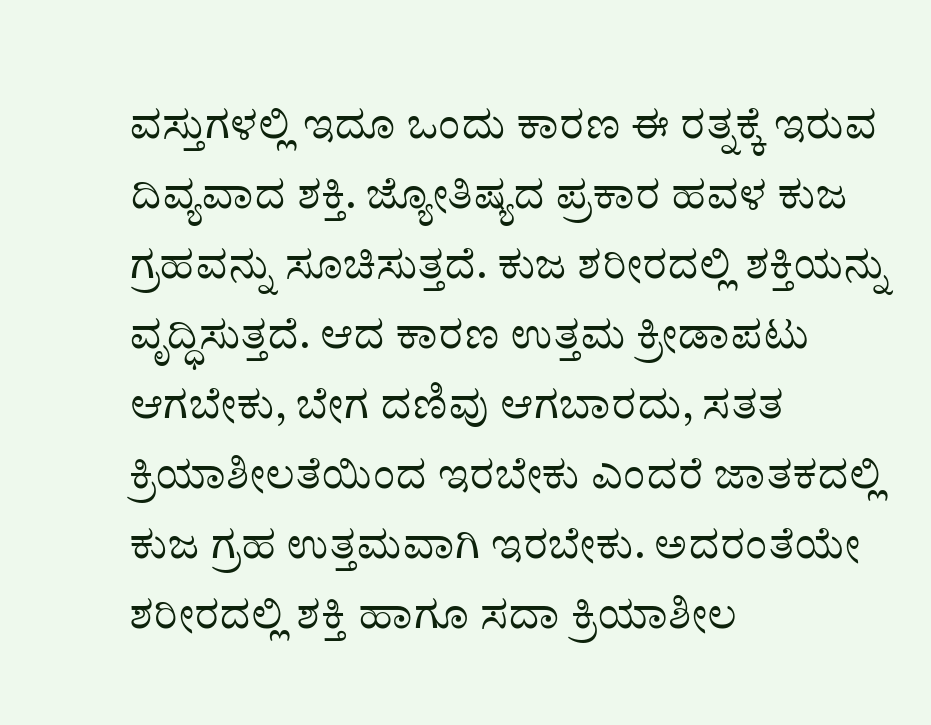ವಸ್ತುಗಳಲ್ಲಿ ಇದೂ ಒಂದು ಕಾರಣ ಈ ರತ್ನಕ್ಕೆ ಇರುವ ದಿವ್ಯವಾದ ಶಕ್ತಿ. ಜ್ಯೋತಿಷ್ಯದ ಪ್ರಕಾರ ಹವಳ ಕುಜ ಗ್ರಹವನ್ನು ಸೂಚಿಸುತ್ತದೆ. ಕುಜ ಶರೀರದಲ್ಲಿ ಶಕ್ತಿಯನ್ನು ವೃದ್ಧಿಸುತ್ತದೆ. ಆದ ಕಾರಣ ಉತ್ತಮ ಕ್ರೀಡಾಪಟು ಆಗಬೇಕು, ಬೇಗ ದಣಿವು ಆಗಬಾರದು, ಸತತ ಕ್ರಿಯಾಶೀಲತೆಯಿಂದ ಇರಬೇಕು ಎಂದರೆ ಜಾತಕದಲ್ಲಿ ಕುಜ ಗ್ರಹ ಉತ್ತಮವಾಗಿ ಇರಬೇಕು. ಅದರಂತೆಯೇ ಶರೀರದಲ್ಲಿ ಶಕ್ತಿ ಹಾಗೂ ಸದಾ ಕ್ರಿಯಾಶೀಲ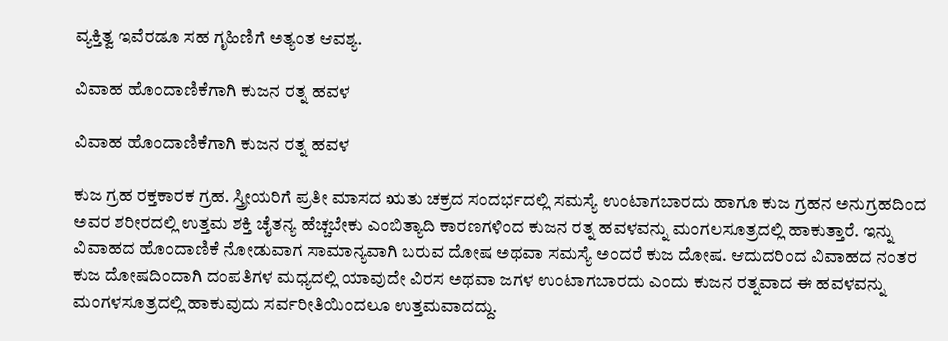ವ್ಯಕ್ತಿತ್ವ ಇವೆರಡೂ ಸಹ ಗೃಹಿಣಿಗೆ ಅತ್ಯಂತ ಆವಶ್ಯ.

ವಿವಾಹ ಹೊಂದಾಣಿಕೆಗಾಗಿ ಕುಜನ ರತ್ನ ಹವಳ

ವಿವಾಹ ಹೊಂದಾಣಿಕೆಗಾಗಿ ಕುಜನ ರತ್ನ ಹವಳ

ಕುಜ ಗ್ರಹ ರಕ್ತಕಾರಕ ಗ್ರಹ. ಸ್ತ್ರೀಯರಿಗೆ ಪ್ರತೀ ಮಾಸದ ಋತು ಚಕ್ರದ ಸಂದರ್ಭದಲ್ಲಿ ಸಮಸ್ಯೆ ಉಂಟಾಗಬಾರದು ಹಾಗೂ ಕುಜ ಗ್ರಹನ ಅನುಗ್ರಹದಿಂದ ಅವರ ಶರೀರದಲ್ಲಿ ಉತ್ತಮ ಶಕ್ತಿ ಚೈತನ್ಯ ಹೆಚ್ಚಬೇಕು ಎಂಬಿತ್ಯಾದಿ ಕಾರಣಗಳಿಂದ ಕುಜನ ರತ್ನ ಹವಳವನ್ನು ಮಂಗಲಸೂತ್ರದಲ್ಲಿ ಹಾಕುತ್ತಾರೆ. ಇನ್ನು ವಿವಾಹದ ಹೊಂದಾಣಿಕೆ ನೋಡುವಾಗ ಸಾಮಾನ್ಯವಾಗಿ ಬರುವ ದೋಷ ಅಥವಾ ಸಮಸ್ಯೆ ಅಂದರೆ ಕುಜ ದೋಷ. ಆದುದರಿಂದ ವಿವಾಹದ ನಂತರ ಕುಜ ದೋಷದಿಂದಾಗಿ ದಂಪತಿಗಳ ಮಧ್ಯದಲ್ಲಿ ಯಾವುದೇ ವಿರಸ ಅಥವಾ ಜಗಳ ಉಂಟಾಗಬಾರದು ಎಂದು ಕುಜನ ರತ್ನವಾದ ಈ ಹವಳವನ್ನು ಮಂಗಳಸೂತ್ರದಲ್ಲಿ ಹಾಕುವುದು ಸರ್ವರೀತಿಯಿಂದಲೂ ಉತ್ತಮವಾದದ್ದು.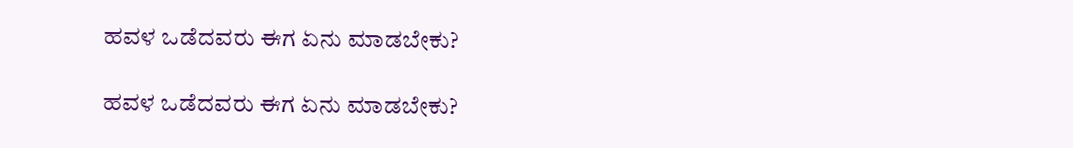ಹವಳ ಒಡೆದವರು ಈಗ ಏನು ಮಾಡಬೇಕು?

ಹವಳ ಒಡೆದವರು ಈಗ ಏನು ಮಾಡಬೇಕು?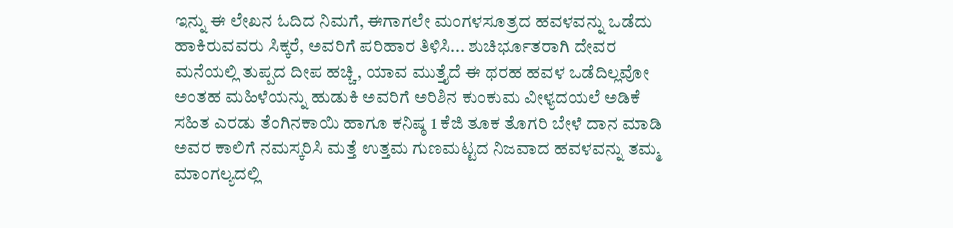ಇನ್ನು ಈ ಲೇಖನ ಓದಿದ ನಿಮಗೆ, ಈಗಾಗಲೇ ಮಂಗಳಸೂತ್ರದ ಹವಳವನ್ನು ಒಡೆದು ಹಾಕಿರುವವರು ಸಿಕ್ಕರೆ, ಅವರಿಗೆ ಪರಿಹಾರ ತಿಳಿಸಿ... ಶುಚಿರ್ಭೂತರಾಗಿ ದೇವರ ಮನೆಯಲ್ಲಿ ತುಪ್ಪದ ದೀಪ ಹಚ್ಚಿ, ಯಾವ ಮುತ್ತೈದೆ ಈ ಥರಹ ಹವಳ ಒಡೆದಿಲ್ಲವೋ ಅಂತಹ ಮಹಿಳೆಯನ್ನು ಹುಡುಕಿ ಅವರಿಗೆ ಅರಿಶಿನ ಕುಂಕುಮ ವೀಳ್ಯದಯಲೆ ಅಡಿಕೆ ಸಹಿತ ಎರಡು ತೆಂಗಿನಕಾಯಿ ಹಾಗೂ ಕನಿಷ್ಠ 1 ಕೆಜಿ ತೂಕ ತೊಗರಿ ಬೇಳೆ ದಾನ ಮಾಡಿ ಅವರ ಕಾಲಿಗೆ ನಮಸ್ಕರಿಸಿ ಮತ್ತೆ ಉತ್ತಮ ಗುಣಮಟ್ಟದ ನಿಜವಾದ ಹವಳವನ್ನು ತಮ್ಮ ಮಾಂಗಲ್ಯದಲ್ಲಿ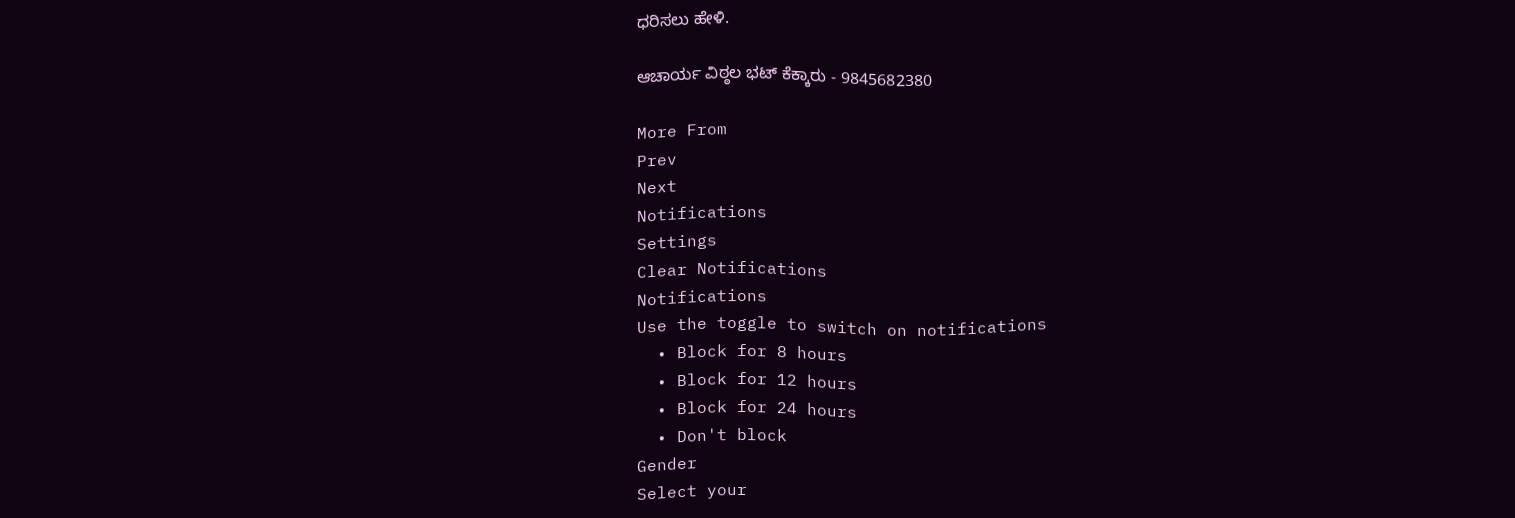ಧರಿಸಲು ಹೇಳಿ.

ಆಚಾರ್ಯ ವಿಠ್ಠಲ ಭಟ್ ಕೆಕ್ಕಾರು - 9845682380

More From
Prev
Next
Notifications
Settings
Clear Notifications
Notifications
Use the toggle to switch on notifications
  • Block for 8 hours
  • Block for 12 hours
  • Block for 24 hours
  • Don't block
Gender
Select your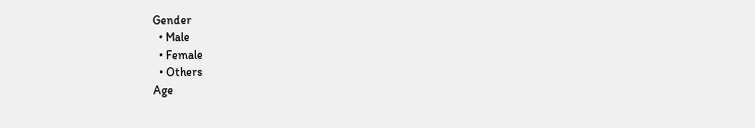Gender
  • Male
  • Female
  • Others
Age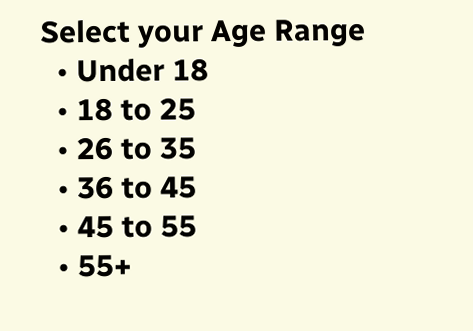Select your Age Range
  • Under 18
  • 18 to 25
  • 26 to 35
  • 36 to 45
  • 45 to 55
  • 55+